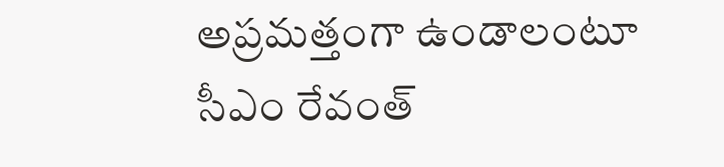అప్రమత్తంగా ఉండాలంటూ సీఎం రేవంత్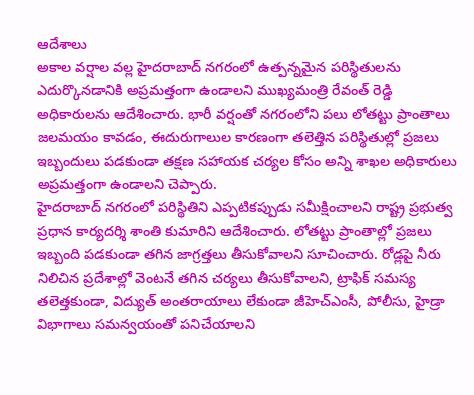ఆదేశాలు
అకాల వర్షాల వల్ల హైదరాబాద్ నగరంలో ఉత్పన్నమైన పరిస్థితులను ఎదుర్కొనడానికి అప్రమత్తంగా ఉండాలని ముఖ్యమంత్రి రేవంత్ రెడ్డి అధికారులను ఆదేశించారు. భారీ వర్షంతో నగరంలోని పలు లోతట్టు ప్రాంతాలు జలమయం కావడం, ఈదురుగాలుల కారణంగా తలెత్తిన పరిస్థితుల్లో ప్రజలు ఇబ్బందులు పడకుండా తక్షణ సహాయక చర్యల కోసం అన్ని శాఖల అధికారులు అప్రమత్తంగా ఉండాలని చెప్పారు.
హైదరాబాద్ నగరంలో పరిస్థితిని ఎప్పటికప్పుడు సమీక్షించాలని రాష్ట్ర ప్రభుత్వ ప్రధాన కార్యదర్శి శాంతి కుమారిని ఆదేశించారు. లోతట్టు ప్రాంతాల్లో ప్రజలు ఇబ్బంది పడకుండా తగిన జాగ్రత్తలు తీసుకోవాలని సూచించారు. రోడ్లపై నీరు నిలిచిన ప్రదేశాల్లో వెంటనే తగిన చర్యలు తీసుకోవాలని, ట్రాఫిక్ సమస్య తలెత్తకుండా, విద్యుత్ అంతరాయాలు లేకుండా జీహెచ్ఎంసీ, పోలీసు, హైడ్రా విభాగాలు సమన్వయంతో పనిచేయాలని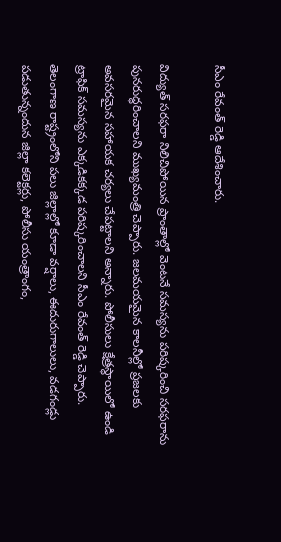సీఎం రేవంత్ రెడ్డి ఆదేశించారు.

విద్యుత్ సరఫరా నిలిచిపోయిన ప్రాంతాల్లో వెంటనే సమస్యను పరిష్కరించి సరఫరాను పునరుద్ధరించాలని ముఖ్యమంత్రి చెప్పారు. జలమయమైన కాలనీల్లో ప్రజలకు అవసరమైన సహాయక చర్యలు చేపట్టాలని అన్నారు. పోలీసులు క్షేత్రస్థాయిలో ఉండి ట్రాఫిక్ సమస్యను ఎక్కడికక్కడ పరిష్కరించాలని సీఎం రేవంత్ రెడ్డి చెప్పారు.
తెలంగాణ రాష్ట్రంలోని పలు జిల్లాల్లో కూడా వర్షాలు, ఈదురుగాలులు, వడగండ్లు పడుతున్నందున జిల్లా కలెక్టర్లు, పోలీసు యంత్రాంగం,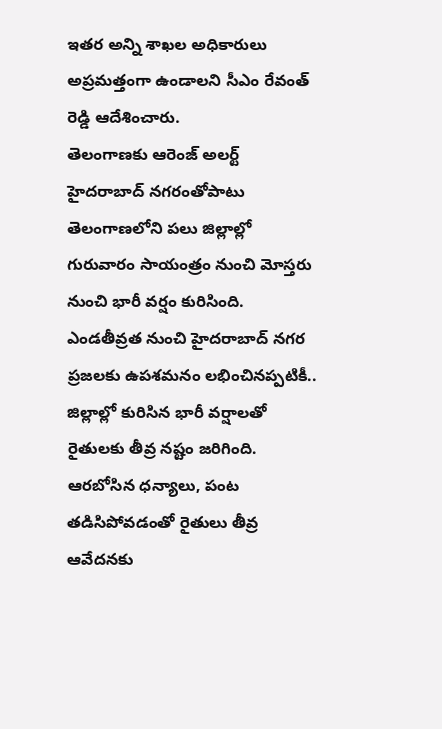ఇతర అన్ని శాఖల అధికారులు అప్రమత్తంగా ఉండాలని సీఎం రేవంత్ రెడ్డి ఆదేశించారు.
తెలంగాణకు ఆరెంజ్ అలర్ట్
హైదరాబాద్ నగరంతోపాటు తెలంగాణలోని పలు జిల్లాల్లో గురువారం సాయంత్రం నుంచి మోస్తరు నుంచి భారీ వర్షం కురిసింది. ఎండతీవ్రత నుంచి హైదరాబాద్ నగర ప్రజలకు ఉపశమనం లభించినప్పటికీ.. జిల్లాల్లో కురిసిన భారీ వర్షాలతో రైతులకు తీవ్ర నష్టం జరిగింది. ఆరబోసిన ధన్యాలు, పంట తడిసిపోవడంతో రైతులు తీవ్ర ఆవేదనకు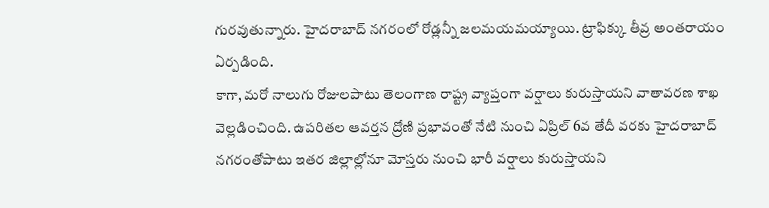గురవుతున్నారు. హైదరాబాద్ నగరంలో రోడ్లన్నీ జలమయమయ్యాయి. ట్రాఫిక్కు తీవ్ర అంతరాయం ఏర్పడింది.
కాగా, మరో నాలుగు రోజులపాటు తెలంగాణ రాష్ట్ర వ్యాప్తంగా వర్షాలు కురుస్తాయని వాతావరణ శాఖ వెల్లడించింది. ఉపరితల ఆవర్తన ద్రోణి ప్రభావంతో నేటి నుంచి ఏప్రిల్ 6వ తేదీ వరకు హైదరాబాద్ నగరంతోపాటు ఇతర జిల్లాల్లోనూ మోస్తరు నుంచి భారీ వర్షాలు కురుస్తాయని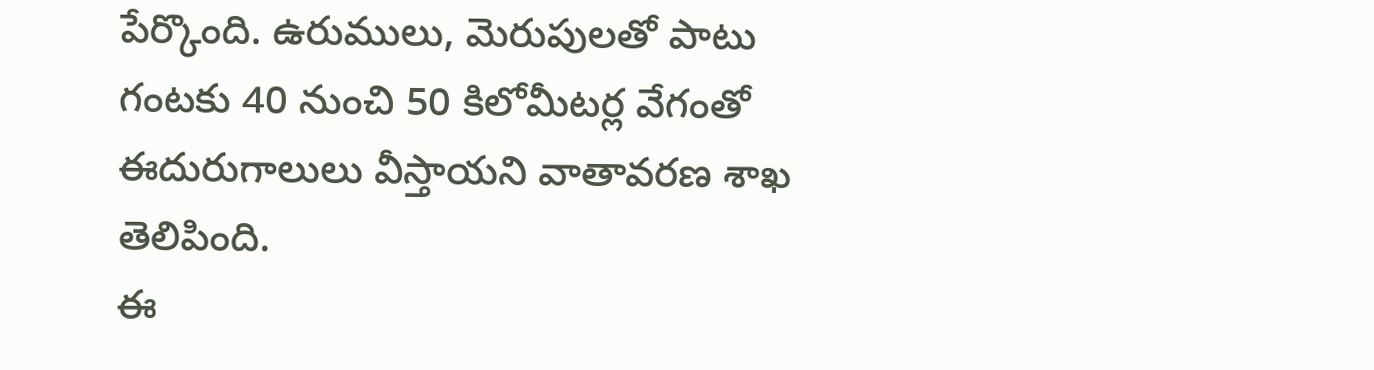పేర్కొంది. ఉరుములు, మెరుపులతో పాటు గంటకు 40 నుంచి 50 కిలోమీటర్ల వేగంతో ఈదురుగాలులు వీస్తాయని వాతావరణ శాఖ తెలిపింది.
ఈ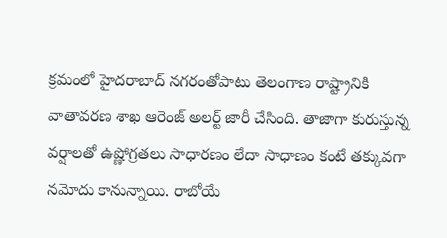క్రమంలో హైదరాబాద్ నగరంతోపాటు తెలంగాణ రాష్ట్రానికి వాతావరణ శాఖ ఆరెంజ్ అలర్ట్ జారీ చేసింది. తాజాగా కురుస్తున్న వర్షాలతో ఉష్ణోగ్రతలు సాధారణం లేదా సాధాణం కంటే తక్కువగా నమోదు కానున్నాయి. రాబోయే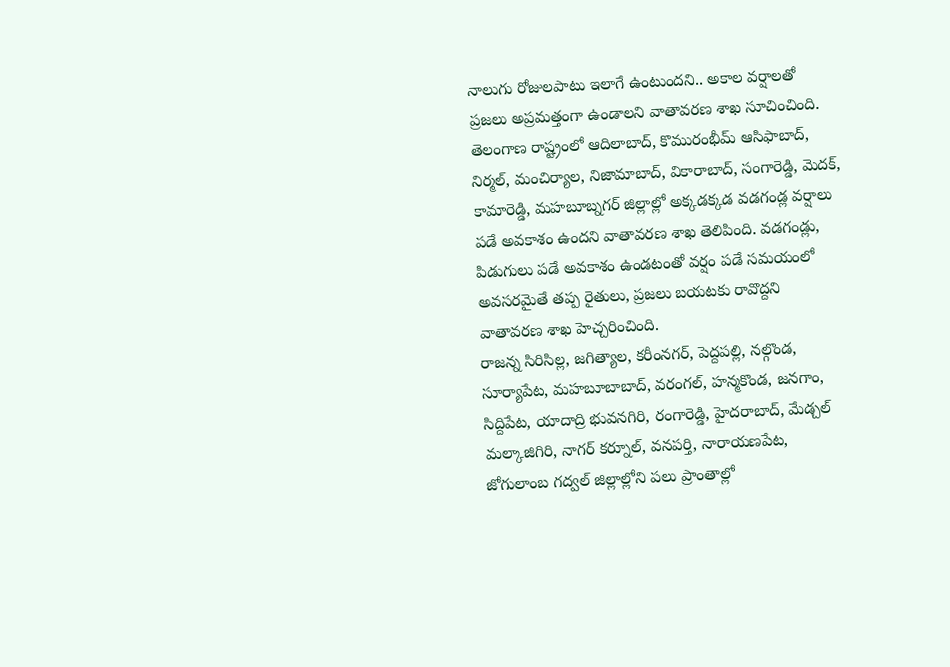నాలుగు రోజులపాటు ఇలాగే ఉంటుందని.. అకాల వర్షాలతో ప్రజలు అప్రమత్తంగా ఉండాలని వాతావరణ శాఖ సూచించింది.
తెలంగాణ రాష్ట్రంలో ఆదిలాబాద్, కొమురంభీమ్ ఆసిఫాబాద్, నిర్మల్, మంచిర్యాల, నిజామాబాద్, వికారాబాద్, సంగారెడ్డి, మెదక్, కామారెడ్డి, మహబూబ్నగర్ జిల్లాల్లో అక్కడక్కడ వడగండ్ల వర్షాలు పడే అవకాశం ఉందని వాతావరణ శాఖ తెలిపింది. వడగండ్లు, పిడుగులు పడే అవకాశం ఉండటంతో వర్షం పడే సమయంలో అవసరమైతే తప్ప రైతులు, ప్రజలు బయటకు రావొద్దని వాతావరణ శాఖ హెచ్చరించింది.
రాజన్న సిరిసిల్ల, జగిత్యాల, కరీంనగర్, పెద్దపల్లి, నల్గొండ, సూర్యాపేట, మహబూబాబాద్, వరంగల్, హన్మకొండ, జనగాం, సిద్దిపేట, యాదాద్రి భువనగిరి, రంగారెడ్డి, హైదరాబాద్, మేడ్చల్ మల్కాజిగిరి, నాగర్ కర్నూల్, వనపర్తి, నారాయణపేట, జోగులాంబ గద్వల్ జిల్లాల్లోని పలు ప్రాంతాల్లో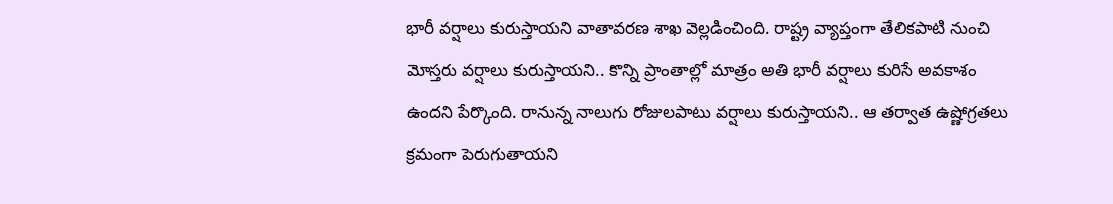భారీ వర్షాలు కురుస్తాయని వాతావరణ శాఖ వెల్లడించింది. రాష్ట్ర వ్యాప్తంగా తేలికపాటి నుంచి మోస్తరు వర్షాలు కురుస్తాయని.. కొన్ని ప్రాంతాల్లో మాత్రం అతి భారీ వర్షాలు కురిసే అవకాశం ఉందని పేర్కొంది. రానున్న నాలుగు రోజులపాటు వర్షాలు కురుస్తాయని.. ఆ తర్వాత ఉష్ణోగ్రతలు క్రమంగా పెరుగుతాయని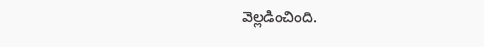వెల్లడించింది.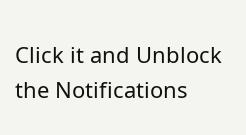Click it and Unblock the Notifications